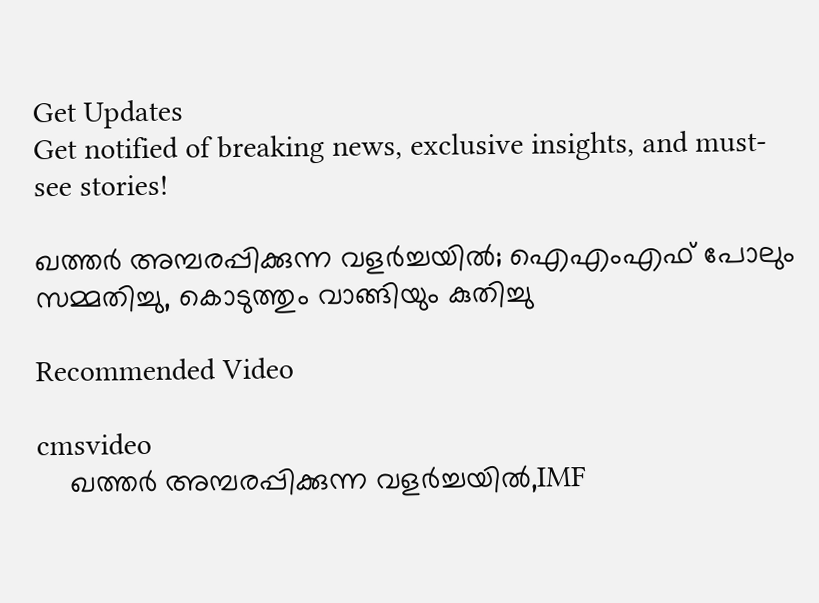Get Updates
Get notified of breaking news, exclusive insights, and must-see stories!

ഖത്തര്‍ അമ്പരപ്പിക്കുന്ന വളര്‍ച്ചയില്‍; ഐഎംഎഫ് പോലും സമ്മതിച്ചു, കൊടുത്തും വാങ്ങിയും കുതിച്ചു

Recommended Video

cmsvideo
    ഖത്തര്‍ അമ്പരപ്പിക്കുന്ന വളര്‍ച്ചയില്‍,IMF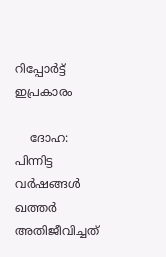റിപ്പോർട്ട് ഇപ്രകാരം

    ദോഹ: പിന്നിട്ട വര്‍ഷങ്ങള്‍ ഖത്തര്‍ അതിജീവിച്ചത്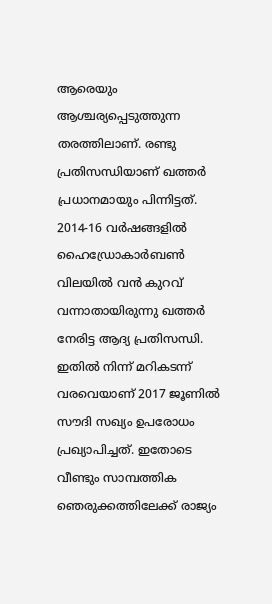ആരെയും ആശ്ചര്യപ്പെടുത്തുന്ന തരത്തിലാണ്. രണ്ടു പ്രതിസന്ധിയാണ് ഖത്തര്‍ പ്രധാനമായും പിന്നിട്ടത്. 2014-16 വര്‍ഷങ്ങളില്‍ ഹൈഡ്രോകാര്‍ബണ്‍ വിലയില്‍ വന്‍ കുറവ് വന്നാതായിരുന്നു ഖത്തര്‍ നേരിട്ട ആദ്യ പ്രതിസന്ധി. ഇതില്‍ നിന്ന് മറികടന്ന് വരവെയാണ് 2017 ജൂണില്‍ സൗദി സഖ്യം ഉപരോധം പ്രഖ്യാപിച്ചത്. ഇതോടെ വീണ്ടും സാമ്പത്തിക ഞെരുക്കത്തിലേക്ക് രാജ്യം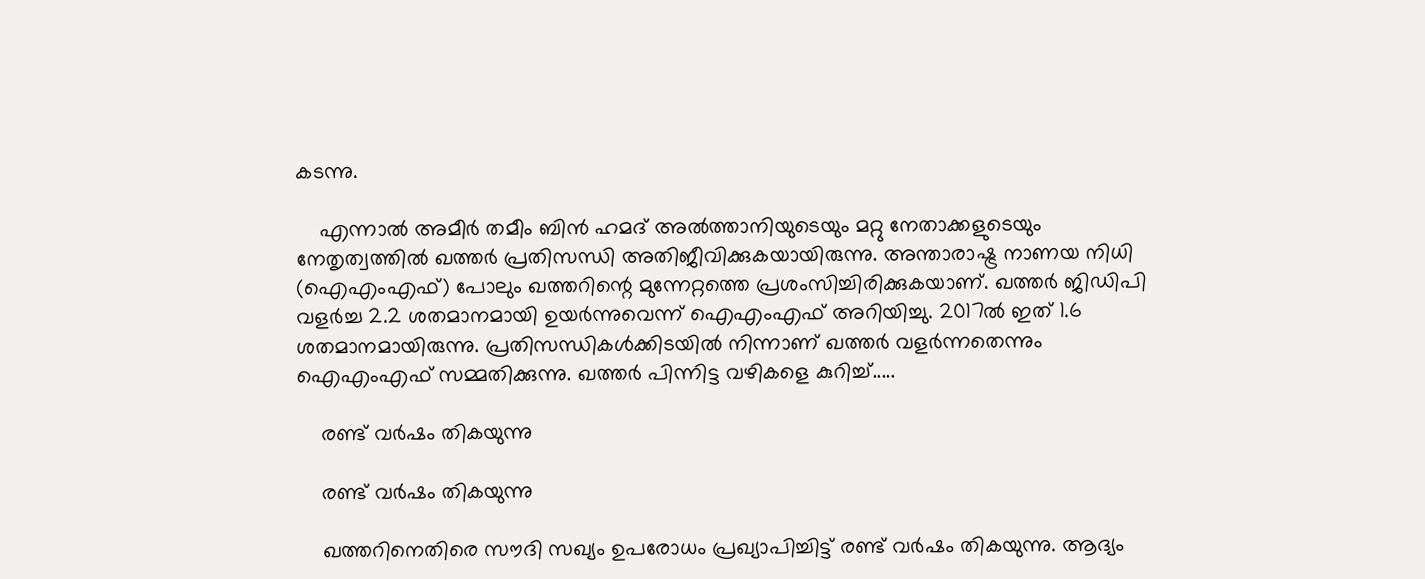കടന്നു.

    എന്നാല്‍ അമീര്‍ തമീം ബിന്‍ ഹമദ് അല്‍ത്താനിയുടെയും മറ്റു നേതാക്കളുടെയും നേതൃത്വത്തില്‍ ഖത്തര്‍ പ്രതിസന്ധി അതിജീവിക്കുകയായിരുന്നു. അന്താരാഷ്ട്ര നാണയ നിധി (ഐഎംഎഫ്) പോലും ഖത്തറിന്റെ മുന്നേറ്റത്തെ പ്രശംസിച്ചിരിക്കുകയാണ്. ഖത്തര്‍ ജിഡിപി വളര്‍ച്ച 2.2 ശതമാനമായി ഉയര്‍ന്നുവെന്ന് ഐഎംഎഫ് അറിയിച്ചു. 2017ല്‍ ഇത് 1.6 ശതമാനമായിരുന്നു. പ്രതിസന്ധികള്‍ക്കിടയില്‍ നിന്നാണ് ഖത്തര്‍ വളര്‍ന്നതെന്നും ഐഎംഎഫ് സമ്മതിക്കുന്നു. ഖത്തര്‍ പിന്നിട്ട വഴികളെ കുറിച്ച്.....

    രണ്ട് വര്‍ഷം തികയുന്നു

    രണ്ട് വര്‍ഷം തികയുന്നു

    ഖത്തറിനെതിരെ സൗദി സഖ്യം ഉപരോധം പ്രഖ്യാപിച്ചിട്ട് രണ്ട് വര്‍ഷം തികയുന്നു. ആദ്യം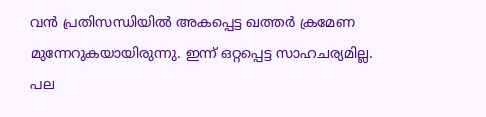വന്‍ പ്രതിസന്ധിയില്‍ അകപ്പെട്ട ഖത്തര്‍ ക്രമേണ മുന്നേറുകയായിരുന്നു. ഇന്ന് ഒറ്റപ്പെട്ട സാഹചര്യമില്ല. പല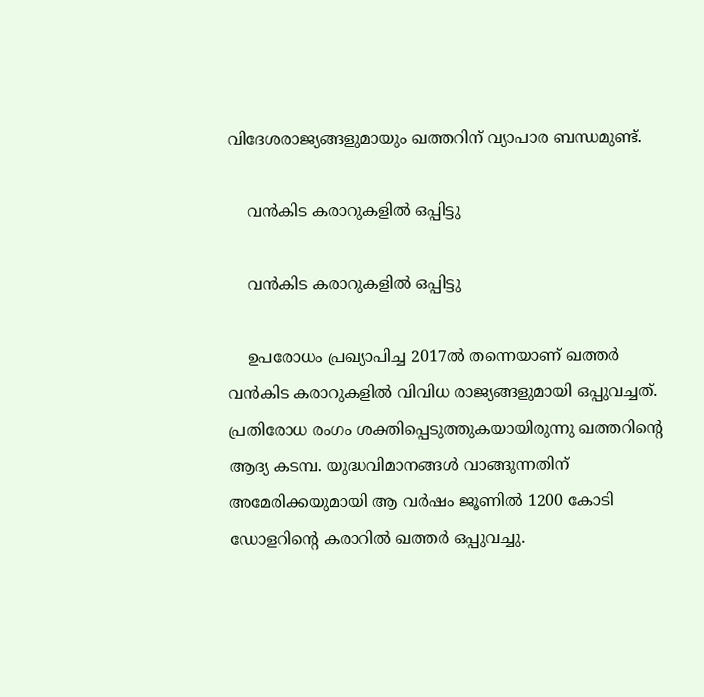വിദേശരാജ്യങ്ങളുമായും ഖത്തറിന് വ്യാപാര ബന്ധമുണ്ട്.

    വന്‍കിട കരാറുകളില്‍ ഒപ്പിട്ടു

    വന്‍കിട കരാറുകളില്‍ ഒപ്പിട്ടു

    ഉപരോധം പ്രഖ്യാപിച്ച 2017ല്‍ തന്നെയാണ് ഖത്തര്‍ വന്‍കിട കരാറുകളില്‍ വിവിധ രാജ്യങ്ങളുമായി ഒപ്പുവച്ചത്. പ്രതിരോധ രംഗം ശക്തിപ്പെടുത്തുകയായിരുന്നു ഖത്തറിന്റെ ആദ്യ കടമ്പ. യുദ്ധവിമാനങ്ങള്‍ വാങ്ങുന്നതിന് അമേരിക്കയുമായി ആ വര്‍ഷം ജൂണില്‍ 1200 കോടി ഡോളറിന്റെ കരാറില്‍ ഖത്തര്‍ ഒപ്പുവച്ചു.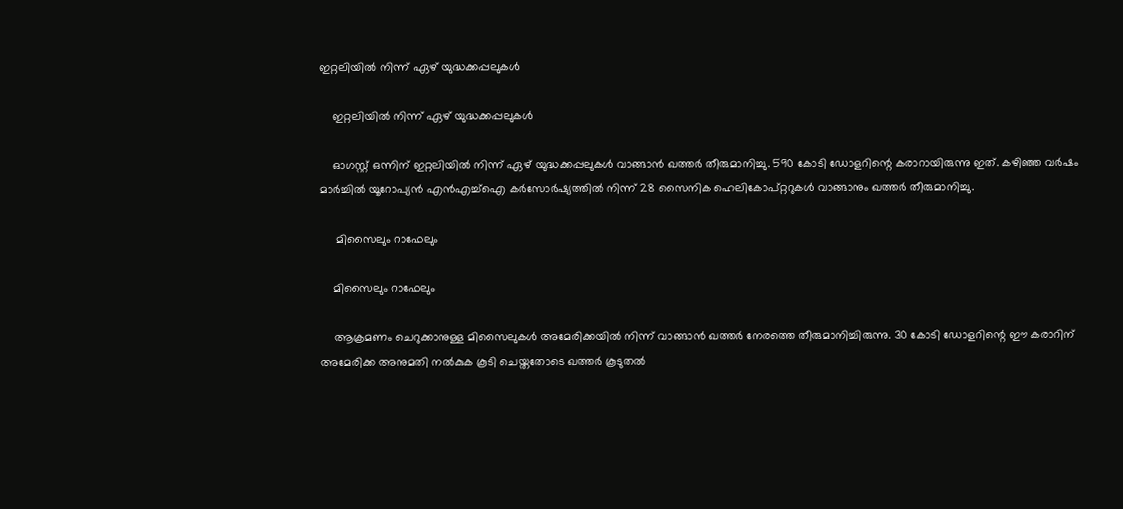ഇറ്റലിയില്‍ നിന്ന് ഏഴ് യുദ്ധക്കപ്പലുകള്‍

    ഇറ്റലിയില്‍ നിന്ന് ഏഴ് യുദ്ധക്കപ്പലുകള്‍

    ഓഗസ്റ്റ് ഒന്നിന് ഇറ്റലിയില്‍ നിന്ന് ഏഴ് യുദ്ധക്കപ്പലുകള്‍ വാങ്ങാന്‍ ഖത്തര്‍ തീരുമാനിച്ചു. 590 കോടി ഡോളറിന്റെ കരാറായിരുന്നു ഇത്. കഴിഞ്ഞ വര്‍ഷം മാര്‍ച്ചില്‍ യൂറോപ്യന്‍ എന്‍എച്ച്‌ഐ കര്‍സോര്‍ഷ്യത്തില്‍ നിന്ന് 28 സൈനിക ഹെലികോപ്റ്ററുകള്‍ വാങ്ങാനും ഖത്തര്‍ തീരുമാനിച്ചു.

     മിസൈലും റാഫേലും

    മിസൈലും റാഫേലും

    ആക്രമണം ചെറുക്കാനുള്ള മിസൈലുകള്‍ അമേരിക്കയില്‍ നിന്ന് വാങ്ങാന്‍ ഖത്തര്‍ നേരത്തെ തീരുമാനിച്ചിരുന്നു. 30 കോടി ഡോളറിന്റെ ഈ കരാറിന് അമേരിക്ക അനുമതി നല്‍കുക കൂടി ചെയ്തതോടെ ഖത്തര്‍ കൂടുതല്‍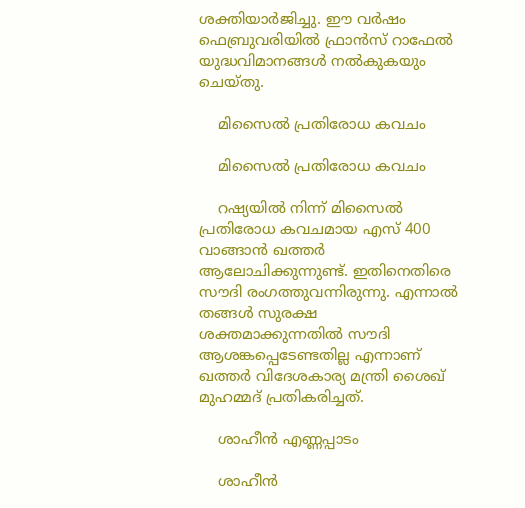ശക്തിയാര്‍ജിച്ചു. ഈ വര്‍ഷം ഫെബ്രുവരിയില്‍ ഫ്രാന്‍സ് റാഫേല്‍ യുദ്ധവിമാനങ്ങള്‍ നല്‍കുകയും ചെയ്തു.

    മിസൈല്‍ പ്രതിരോധ കവചം

    മിസൈല്‍ പ്രതിരോധ കവചം

    റഷ്യയില്‍ നിന്ന് മിസൈല്‍ പ്രതിരോധ കവചമായ എസ് 400 വാങ്ങാന്‍ ഖത്തര്‍ ആലോചിക്കുന്നുണ്ട്. ഇതിനെതിരെ സൗദി രംഗത്തുവന്നിരുന്നു. എന്നാല്‍ തങ്ങള്‍ സുരക്ഷ ശക്തമാക്കുന്നതില്‍ സൗദി ആശങ്കപ്പെടേണ്ടതില്ല എന്നാണ് ഖത്തര്‍ വിദേശകാര്യ മന്ത്രി ശൈഖ് മുഹമ്മദ് പ്രതികരിച്ചത്.

    ശാഹീന്‍ എണ്ണപ്പാടം

    ശാഹീന്‍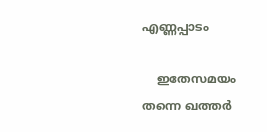എണ്ണപ്പാടം

    ഇതേസമയം തന്നെ ഖത്തര്‍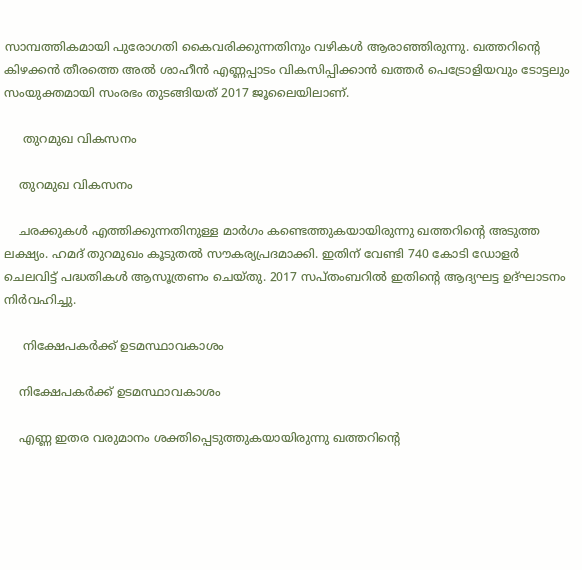സാമ്പത്തികമായി പുരോഗതി കൈവരിക്കുന്നതിനും വഴികള്‍ ആരാഞ്ഞിരുന്നു. ഖത്തറിന്റെ കിഴക്കന്‍ തീരത്തെ അല്‍ ശാഹീന്‍ എണ്ണപ്പാടം വികസിപ്പിക്കാന്‍ ഖത്തര്‍ പെട്രോളിയവും ടോട്ടലും സംയുക്തമായി സംരഭം തുടങ്ങിയത് 2017 ജൂലൈയിലാണ്.

     തുറമുഖ വികസനം

    തുറമുഖ വികസനം

    ചരക്കുകള്‍ എത്തിക്കുന്നതിനുള്ള മാര്‍ഗം കണ്ടെത്തുകയായിരുന്നു ഖത്തറിന്റെ അടുത്ത ലക്ഷ്യം. ഹമദ് തുറമുഖം കൂടുതല്‍ സൗകര്യപ്രദമാക്കി. ഇതിന് വേണ്ടി 740 കോടി ഡോളര്‍ ചെലവിട്ട് പദ്ധതികള്‍ ആസൂത്രണം ചെയ്തു. 2017 സപ്തംബറില്‍ ഇതിന്റെ ആദ്യഘട്ട ഉദ്ഘാടനം നിര്‍വഹിച്ചു.

     നിക്ഷേപകര്‍ക്ക് ഉടമസ്ഥാവകാശം

    നിക്ഷേപകര്‍ക്ക് ഉടമസ്ഥാവകാശം

    എണ്ണ ഇതര വരുമാനം ശക്തിപ്പെടുത്തുകയായിരുന്നു ഖത്തറിന്റെ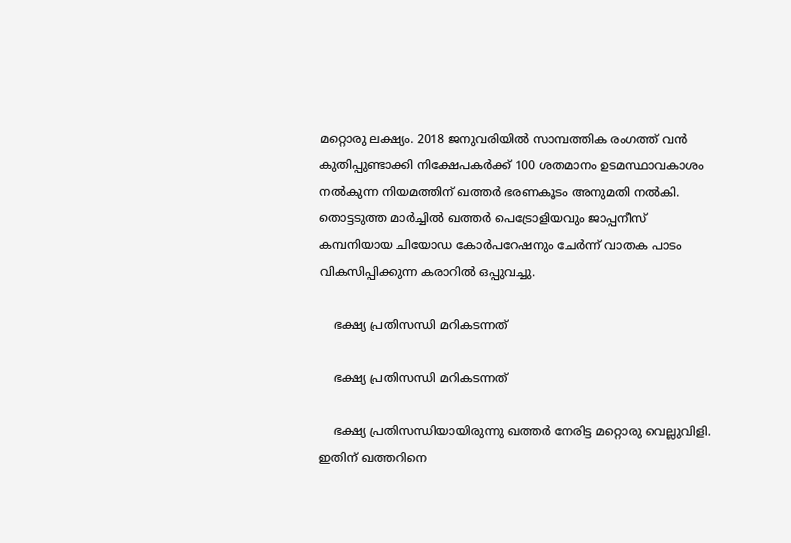മറ്റൊരു ലക്ഷ്യം. 2018 ജനുവരിയില്‍ സാമ്പത്തിക രംഗത്ത് വന്‍ കുതിപ്പുണ്ടാക്കി നിക്ഷേപകര്‍ക്ക് 100 ശതമാനം ഉടമസ്ഥാവകാശം നല്‍കുന്ന നിയമത്തിന് ഖത്തര്‍ ഭരണകൂടം അനുമതി നല്‍കി. തൊട്ടടുത്ത മാര്‍ച്ചില്‍ ഖത്തര്‍ പെട്രോളിയവും ജാപ്പനീസ് കമ്പനിയായ ചിയോഡ കോര്‍പറേഷനും ചേര്‍ന്ന് വാതക പാടം വികസിപ്പിക്കുന്ന കരാറില്‍ ഒപ്പുവച്ചു.

    ഭക്ഷ്യ പ്രതിസന്ധി മറികടന്നത്

    ഭക്ഷ്യ പ്രതിസന്ധി മറികടന്നത്

    ഭക്ഷ്യ പ്രതിസന്ധിയായിരുന്നു ഖത്തര്‍ നേരിട്ട മറ്റൊരു വെല്ലുവിളി. ഇതിന് ഖത്തറിനെ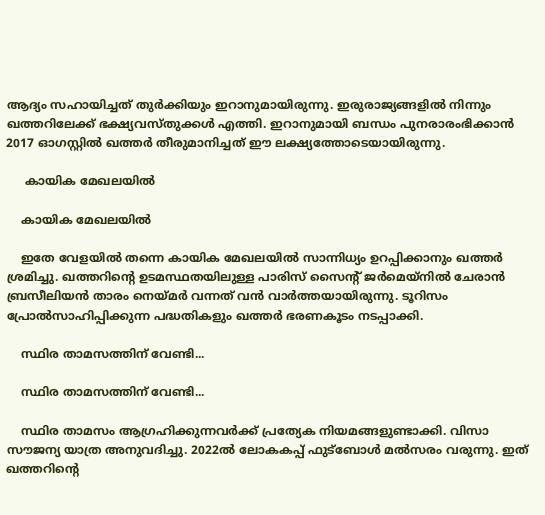ആദ്യം സഹായിച്ചത് തുര്‍ക്കിയും ഇറാനുമായിരുന്നു. ഇരുരാജ്യങ്ങളില്‍ നിന്നും ഖത്തറിലേക്ക് ഭക്ഷ്യവസ്തുക്കള്‍ എത്തി. ഇറാനുമായി ബന്ധം പുനരാരംഭിക്കാന്‍ 2017 ഓഗസ്റ്റില്‍ ഖത്തര്‍ തീരുമാനിച്ചത് ഈ ലക്ഷ്യത്തോടെയായിരുന്നു.

     കായിക മേഖലയില്‍

    കായിക മേഖലയില്‍

    ഇതേ വേളയില്‍ തന്നെ കായിക മേഖലയില്‍ സാന്നിധ്യം ഉറപ്പിക്കാനും ഖത്തര്‍ ശ്രമിച്ചു. ഖത്തറിന്റെ ഉടമസ്ഥതയിലുള്ള പാരിസ് സൈന്റ് ജര്‍മെയ്‌നില്‍ ചേരാന്‍ ബ്രസീലിയന്‍ താരം നെയ്മര്‍ വന്നത് വന്‍ വാര്‍ത്തയായിരുന്നു. ടൂറിസം പ്രോല്‍സാഹിപ്പിക്കുന്ന പദ്ധതികളും ഖത്തര്‍ ഭരണകൂടം നടപ്പാക്കി.

    സ്ഥിര താമസത്തിന് വേണ്ടി...

    സ്ഥിര താമസത്തിന് വേണ്ടി...

    സ്ഥിര താമസം ആഗ്രഹിക്കുന്നവര്‍ക്ക് പ്രത്യേക നിയമങ്ങളുണ്ടാക്കി. വിസാ സൗജന്യ യാത്ര അനുവദിച്ചു. 2022ല്‍ ലോകകപ്പ് ഫുട്‌ബോള്‍ മല്‍സരം വരുന്നു. ഇത് ഖത്തറിന്റെ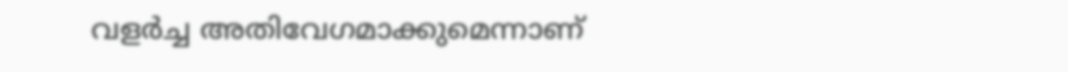വളര്‍ച്ച അതിവേഗമാക്കുമെന്നാണ്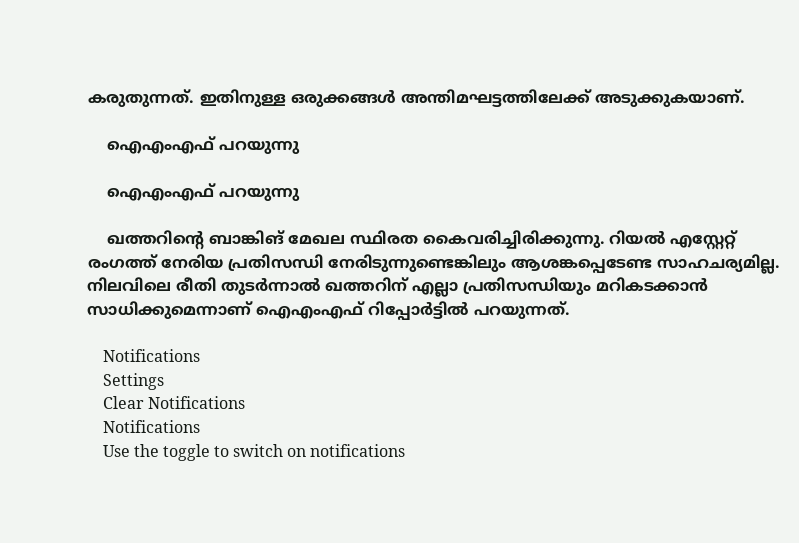കരുതുന്നത്. ഇതിനുള്ള ഒരുക്കങ്ങള്‍ അന്തിമഘട്ടത്തിലേക്ക് അടുക്കുകയാണ്.

    ഐഎംഎഫ് പറയുന്നു

    ഐഎംഎഫ് പറയുന്നു

    ഖത്തറിന്റെ ബാങ്കിങ് മേഖല സ്ഥിരത കൈവരിച്ചിരിക്കുന്നു. റിയല്‍ എസ്റ്റേറ്റ് രംഗത്ത് നേരിയ പ്രതിസന്ധി നേരിടുന്നുണ്ടെങ്കിലും ആശങ്കപ്പെടേണ്ട സാഹചര്യമില്ല. നിലവിലെ രീതി തുടര്‍ന്നാല്‍ ഖത്തറിന് എല്ലാ പ്രതിസന്ധിയും മറികടക്കാന്‍ സാധിക്കുമെന്നാണ് ഐഎംഎഫ് റിപ്പോര്‍ട്ടില്‍ പറയുന്നത്.

    Notifications
    Settings
    Clear Notifications
    Notifications
    Use the toggle to switch on notifications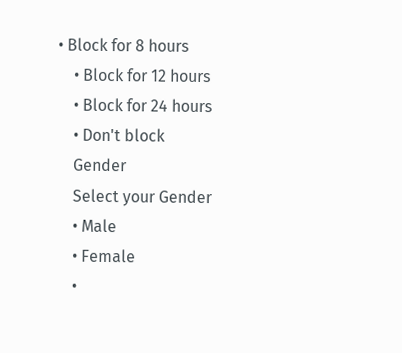• Block for 8 hours
    • Block for 12 hours
    • Block for 24 hours
    • Don't block
    Gender
    Select your Gender
    • Male
    • Female
    •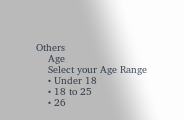Others
    Age
    Select your Age Range
    • Under 18
    • 18 to 25
    • 26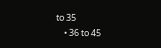to 35
    • 36 to 45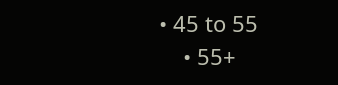• 45 to 55
    • 55+